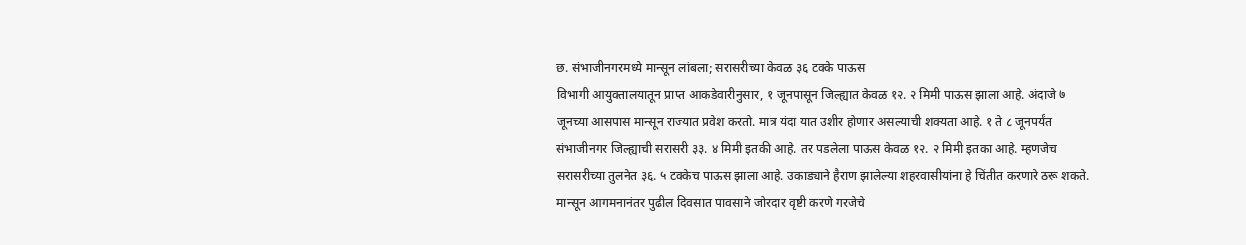छ. संभाजीनगरमध्ये मान्सून लांबला; सरासरीच्या केवळ ३६ टक्के पाऊस
विभागी आयुक्तालयातून प्राप्त आकडेवारीनुसार, १ जूनपासून जिल्ह्यात केवळ १२. २ मिमी पाऊस झाला आहे. अंदाजे ७ जूनच्या आसपास मान्सून राज्यात प्रवेश करतो. मात्र यंदा यात उशीर होणार असल्याची शक्यता आहे. १ ते ८ जूनपर्यंत संभाजीनगर जिल्ह्याची सरासरी ३३. ४ मिमी इतकी आहे. तर पडलेला पाऊस केवळ १२. २ मिमी इतका आहे. म्हणजेच सरासरीच्या तुलनेत ३६. ५ टक्केच पाऊस झाला आहे. उकाड्याने हैराण झालेल्या शहरवासीयांना हे चिंतीत करणारे ठरू शकते. मान्सून आगमनानंतर पुढील दिवसात पावसाने जोरदार वृष्टी करणे गरजेचे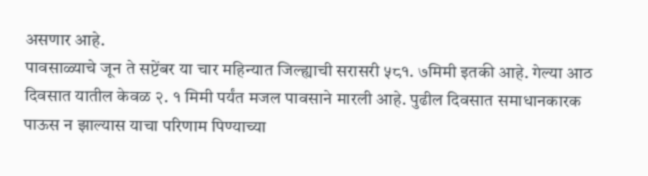असणार आहे.
पावसाळ्याचे जून ते सप्टेंबर या चार महिन्यात जिल्ह्याची सरासरी ५८१. ७मिमी इतकी आहे. गेल्या आठ दिवसात यातील केवळ २. १ मिमी पर्यंत मजल पावसाने मारली आहे. पुढील दिवसात समाधानकारक पाऊस न झाल्यास याचा परिणाम पिण्याच्या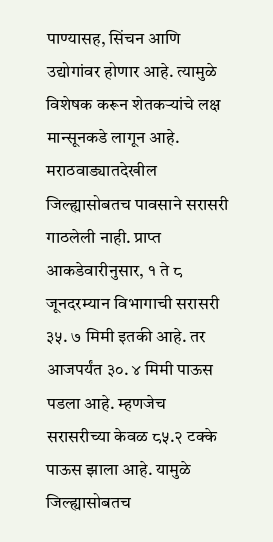पाण्यासह, सिंचन आणि उद्योगांवर होणार आहे. त्यामुळे विशेषक करून शेतकऱ्यांचे लक्ष मान्सूनकडे लागून आहे.
मराठवाड्यातदेखील जिल्ह्यासोबतच पावसाने सरासरी गाठलेली नाही. प्राप्त आकडेवारीनुसार, १ ते ८ जूनदरम्यान विभागाची सरासरी ३५. ७ मिमी इतकी आहे. तर आजपर्यंत ३०. ४ मिमी पाऊस पडला आहे. म्हणजेच सरासरीच्या केवळ ८५.२ टक्के पाऊस झाला आहे. यामुळे जिल्ह्यासोबतच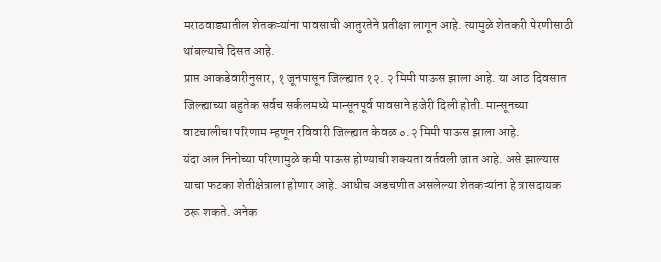मराठवाड्यातील शेतकऱ्यांना पावसाची आतुरतेने प्रतीक्षा लागून आहे. त्यामुळे शेतकरी पेरणीसाठी थांबल्याचे दिसत आहे.
प्राप्त आकडेवारीनुसार, १ जूनपासून जिल्ह्यात १२. २ मिमी पाऊस झाला आहे. या आठ दिवसात जिल्ह्याच्या बहुतेक सर्वच सर्कलमध्ये मान्सूनपूर्व पावसाने हजेरी दिली होती. मान्सूनच्या वाटचालीचा परिणाम म्हणून रविवारी जिल्ह्यात केवळ ०.२ मिमी पाऊस झाला आहे.
यंदा अल निनोच्या परिणामुळे कमी पाऊस होण्याची शक्यता वर्तवली जात आहे. असे झाल्यास याचा फटका शेतीक्षेत्राला होणार आहे. आधीच अडचणीत असलेल्या शेतकऱ्यांना हे त्रासदायक ठरू शकते. अनेक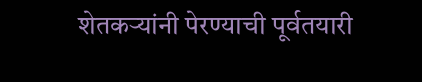शेतकऱ्यांनी पेरण्याची पूर्वतयारी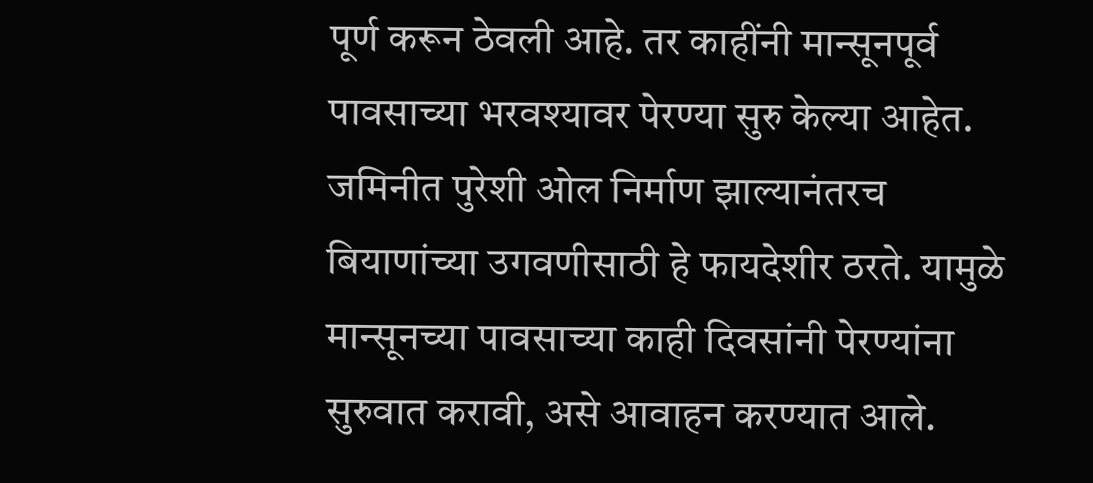पूर्ण करून ठेवली आहे. तर काहींनी मान्सूनपूर्व पावसाच्या भरवश्यावर पेरण्या सुरु केल्या आहेत. जमिनीत पुरेशी ओल निर्माण झाल्यानंतरच बियाणांच्या उगवणीसाठी हे फायदेशीर ठरते. यामुळे मान्सूनच्या पावसाच्या काही दिवसांनी पेरण्यांना सुरुवात करावी, असे आवाहन करण्यात आले.